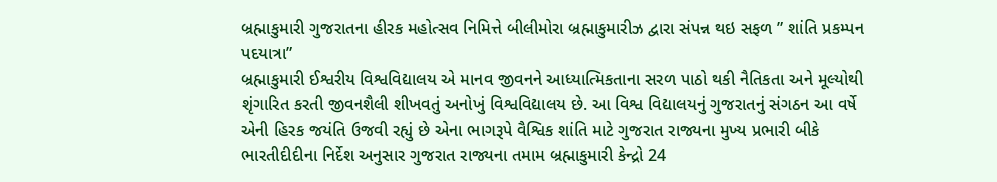બ્રહ્માકુમારી ગુજરાતના હીરક મહોત્સવ નિમિત્તે બીલીમોરા બ્રહ્માકુમારીઝ દ્વારા સંપન્ન થઇ સફળ ” શાંતિ પ્રકમ્પન પદયાત્રા”
બ્રહ્માકુમારી ઈશ્વરીય વિશ્વવિદ્યાલય એ માનવ જીવનને આધ્યાત્મિકતાના સરળ પાઠો થકી નૈતિકતા અને મૂલ્યોથી શૃંગારિત કરતી જીવનશૈલી શીખવતું અનોખું વિશ્વવિદ્યાલય છે. આ વિશ્વ વિદ્યાલયનું ગુજરાતનું સંગઠન આ વર્ષે એની હિરક જયંતિ ઉજવી રહ્યું છે એના ભાગરૂપે વૈશ્વિક શાંતિ માટે ગુજરાત રાજ્યના મુખ્ય પ્રભારી બીકે ભારતીદીદીના નિર્દેશ અનુસાર ગુજરાત રાજ્યના તમામ બ્રહ્માકુમારી કેન્દ્રો 24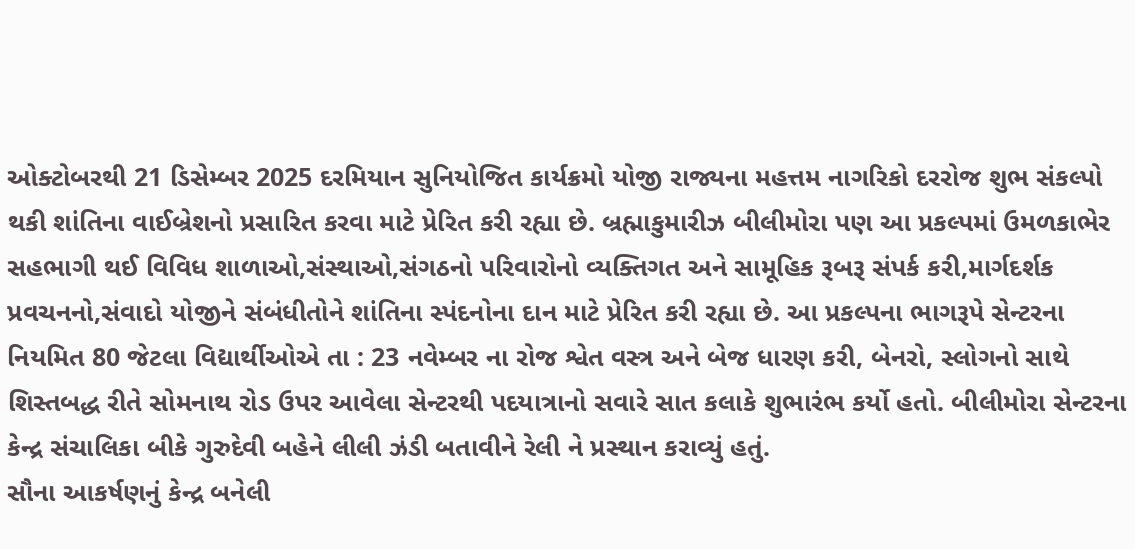ઓક્ટોબરથી 21 ડિસેમ્બર 2025 દરમિયાન સુનિયોજિત કાર્યક્રમો યોજી રાજ્યના મહત્તમ નાગરિકો દરરોજ શુભ સંકલ્પો થકી શાંતિના વાઈબ્રેશનો પ્રસારિત કરવા માટે પ્રેરિત કરી રહ્યા છે. બ્રહ્માકુમારીઝ બીલીમોરા પણ આ પ્રકલ્પમાં ઉમળકાભેર સહભાગી થઈ વિવિધ શાળાઓ,સંસ્થાઓ,સંગઠનો પરિવારોનો વ્યક્તિગત અને સામૂહિક રૂબરૂ સંપર્ક કરી,માર્ગદર્શક પ્રવચનનો,સંવાદો યોજીને સંબંધીતોને શાંતિના સ્પંદનોના દાન માટે પ્રેરિત કરી રહ્યા છે. આ પ્રકલ્પના ભાગરૂપે સેન્ટરના નિયમિત 80 જેટલા વિદ્યાર્થીઓએ તા : 23 નવેમ્બર ના રોજ શ્વેત વસ્ત્ર અને બેજ ધારણ કરી, બેનરો, સ્લોગનો સાથે શિસ્તબદ્ધ રીતે સોમનાથ રોડ ઉપર આવેલા સેન્ટરથી પદયાત્રાનો સવારે સાત કલાકે શુભારંભ કર્યો હતો. બીલીમોરા સેન્ટરના કેન્દ્ર સંચાલિકા બીકે ગુરુદેવી બહેને લીલી ઝંડી બતાવીને રેલી ને પ્રસ્થાન કરાવ્યું હતું.
સૌના આકર્ષણનું કેન્દ્ર બનેલી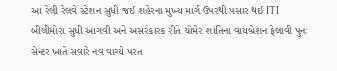આ રેલી રેલવે સ્ટેશન સુધી જઈ શહેરના મુખ્ય માર્ગ ઉપરથી પસાર થઈ ITI બીલીમોરા સુધી આગવી અને અસરકારક રીતે ચોમેર શાંતિના વાયબ્રેશન ફેલાવી પુનઃ સેન્ટર ખાતે સવારે નવ વાગ્યે પરત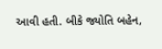આવી હતી. બીકે જ્યોતિ બહેન,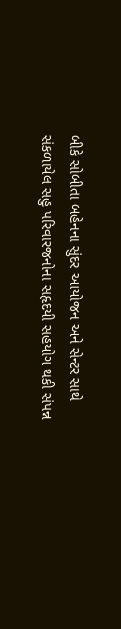બીકે સોબીતા બહેનના સુંદર આયોજન અને સેન્ટર સાથે સંકળાયેલ સહુ પરિવારજનોના સહૃદયી સહયોગ થકી સંપન્ન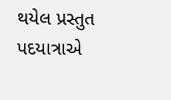થયેલ પ્રસ્તુત પદયાત્રાએ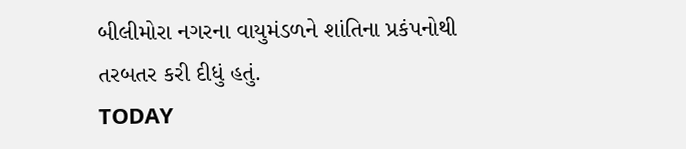બીલીમોરા નગરના વાયુમંડળને શાંતિના પ્રકંપનોથી તરબતર કરી દીધું હતું.
TODAY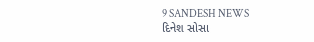9 SANDESH NEWS
દિનેશ સોસા